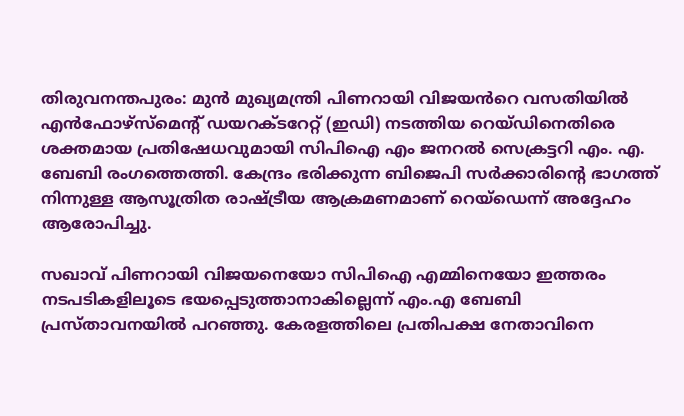തിരുവനന്തപുരം: മുൻ മുഖ്യമന്ത്രി പിണറായി വിജയൻറെ വസതിയിൽ എൻഫോഴ്സ്മെന്റ് ഡയറക്ടറേറ്റ് (ഇഡി) നടത്തിയ റെയ്ഡിനെതിരെ ശക്തമായ പ്രതിഷേധവുമായി സിപിഐ എം ജനറൽ സെക്രട്ടറി എം. എ. ബേബി രംഗത്തെത്തി. കേന്ദ്രം ഭരിക്കുന്ന ബിജെപി സർക്കാരിന്റെ ഭാഗത്ത് നിന്നുള്ള ആസൂത്രിത രാഷ്ട്രീയ ആക്രമണമാണ് റെയ്ഡെന്ന് അദ്ദേഹം ആരോപിച്ചു.

സഖാവ് പിണറായി വിജയനെയോ സിപിഐ എമ്മിനെയോ ഇത്തരം നടപടികളിലൂടെ ഭയപ്പെടുത്താനാകില്ലെന്ന് എം.എ ബേബി പ്രസ്താവനയിൽ പറഞ്ഞു. കേരളത്തിലെ പ്രതിപക്ഷ നേതാവിനെ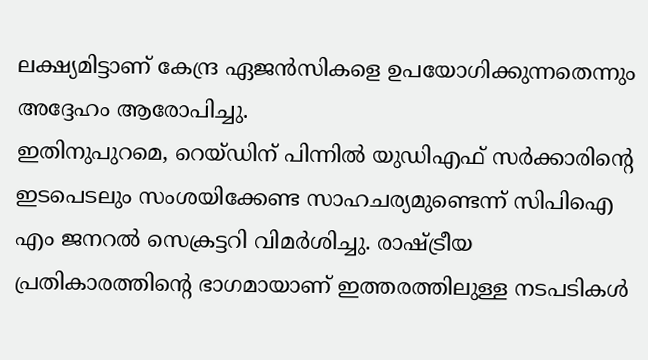ലക്ഷ്യമിട്ടാണ് കേന്ദ്ര ഏജൻസികളെ ഉപയോഗിക്കുന്നതെന്നും അദ്ദേഹം ആരോപിച്ചു.
ഇതിനുപുറമെ, റെയ്ഡിന് പിന്നിൽ യുഡിഎഫ് സർക്കാരിന്റെ ഇടപെടലും സംശയിക്കേണ്ട സാഹചര്യമുണ്ടെന്ന് സിപിഐ എം ജനറൽ സെക്രട്ടറി വിമർശിച്ചു. രാഷ്ട്രീയ പ്രതികാരത്തിന്റെ ഭാഗമായാണ് ഇത്തരത്തിലുള്ള നടപടികൾ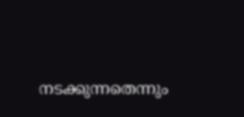നടക്കുന്നതെന്നും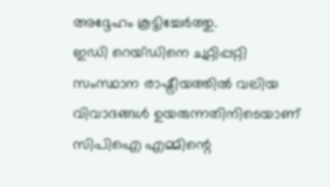അദ്ദേഹം കൂട്ടിച്ചേർത്തു.
ഇഡി റെയ്ഡിനെ ചുറ്റിപ്പറ്റി സംസ്ഥാന രാഷ്ട്രീയത്തിൽ വലിയ വിവാദങ്ങൾ ഉയരുന്നതിനിടെയാണ് സിപിഐ എമ്മിന്റെ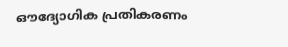ഔദ്യോഗിക പ്രതികരണം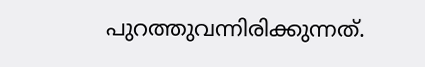പുറത്തുവന്നിരിക്കുന്നത്.